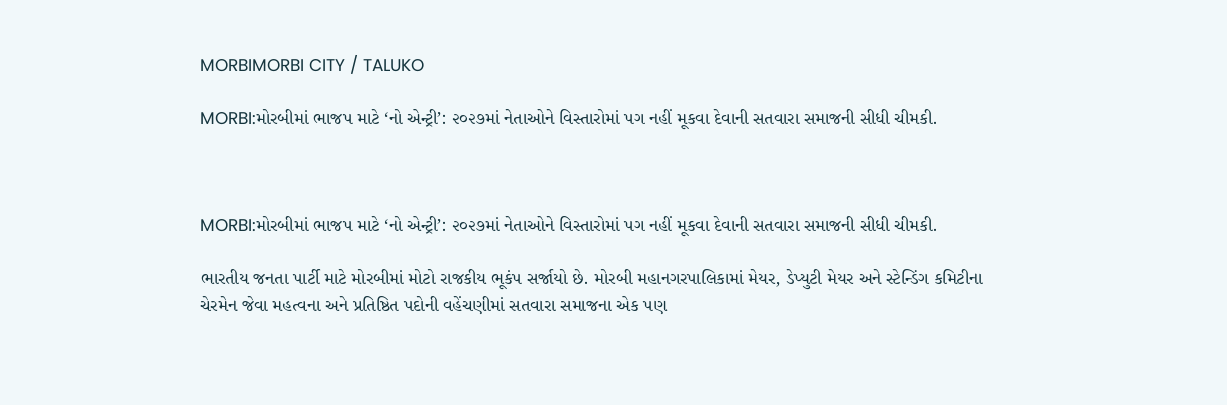MORBIMORBI CITY / TALUKO

MORBI:મોરબીમાં ભાજપ માટે ‘નો એન્ટ્રી’: ૨૦૨૭માં નેતાઓને વિસ્તારોમાં પગ નહીં મૂકવા દેવાની સતવારા સમાજની સીધી ચીમકી.



MORBI:મોરબીમાં ભાજપ માટે ‘નો એન્ટ્રી’: ૨૦૨૭માં નેતાઓને વિસ્તારોમાં પગ નહીં મૂકવા દેવાની સતવારા સમાજની સીધી ચીમકી.

ભારતીય જનતા પાર્ટી માટે મોરબીમાં મોટો રાજકીય ભૂકંપ સર્જાયો છે. મોરબી મહાનગરપાલિકામાં મેયર, ડેપ્યુટી મેયર અને સ્ટેન્ડિંગ કમિટીના ચેરમેન જેવા મહત્વના અને પ્રતિષ્ઠિત પદોની વહેંચણીમાં સતવારા સમાજના એક પણ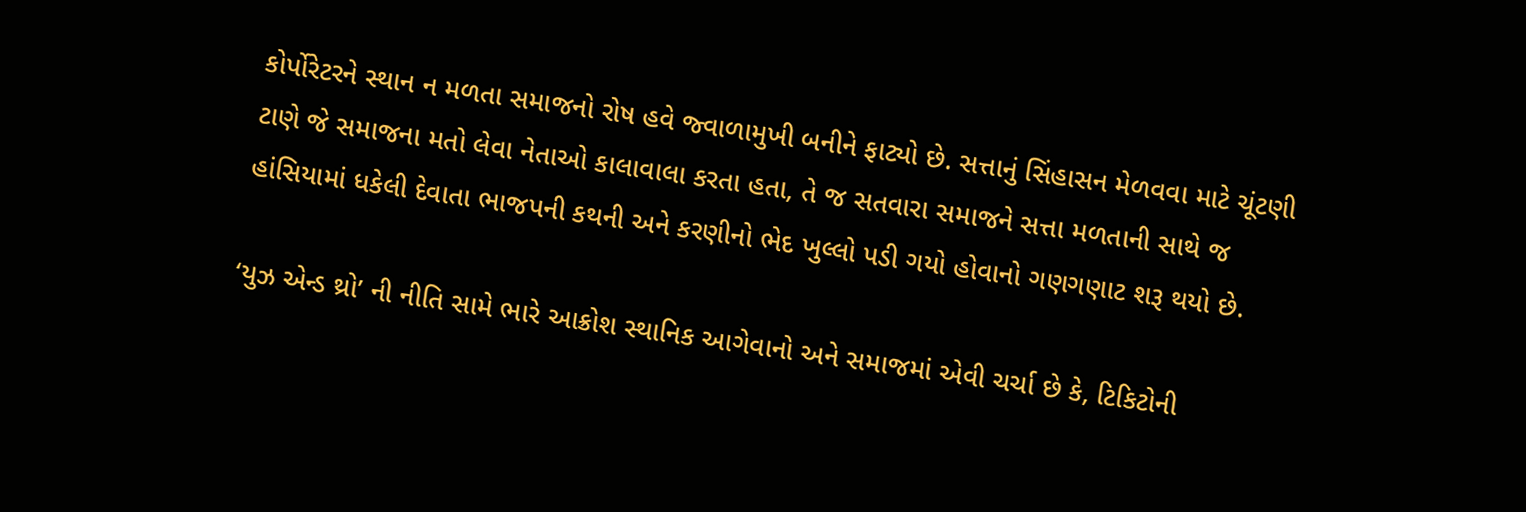કોર્પોરેટરને સ્થાન ન મળતા સમાજનો રોષ હવે જ્વાળામુખી બનીને ફાટ્યો છે. સત્તાનું સિંહાસન મેળવવા માટે ચૂંટણી ટાણે જે સમાજના મતો લેવા નેતાઓ કાલાવાલા કરતા હતા, તે જ સતવારા સમાજને સત્તા મળતાની સાથે જ હાંસિયામાં ધકેલી દેવાતા ભાજપની કથની અને કરણીનો ભેદ ખુલ્લો પડી ગયો હોવાનો ગણગણાટ શરૂ થયો છે.

‘યુઝ એન્ડ થ્રો’ ની નીતિ સામે ભારે આક્રોશ સ્થાનિક આગેવાનો અને સમાજમાં એવી ચર્ચા છે કે, ટિકિટોની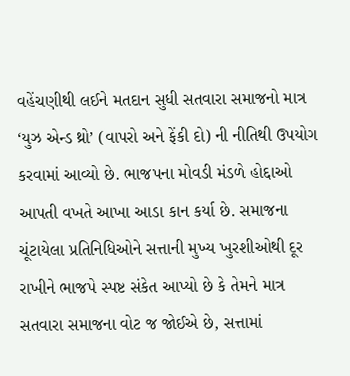વહેંચણીથી લઈને મતદાન સુધી સતવારા સમાજનો માત્ર ‘યુઝ એન્ડ થ્રો’ (વાપરો અને ફેંકી દો) ની નીતિથી ઉપયોગ કરવામાં આવ્યો છે. ભાજપના મોવડી મંડળે હોદ્દાઓ આપતી વખતે આખા આડા કાન કર્યા છે. સમાજના ચૂંટાયેલા પ્રતિનિધિઓને સત્તાની મુખ્ય ખુરશીઓથી દૂર રાખીને ભાજપે સ્પષ્ટ સંકેત આપ્યો છે કે તેમને માત્ર સતવારા સમાજના વોટ જ જોઈએ છે, સત્તામાં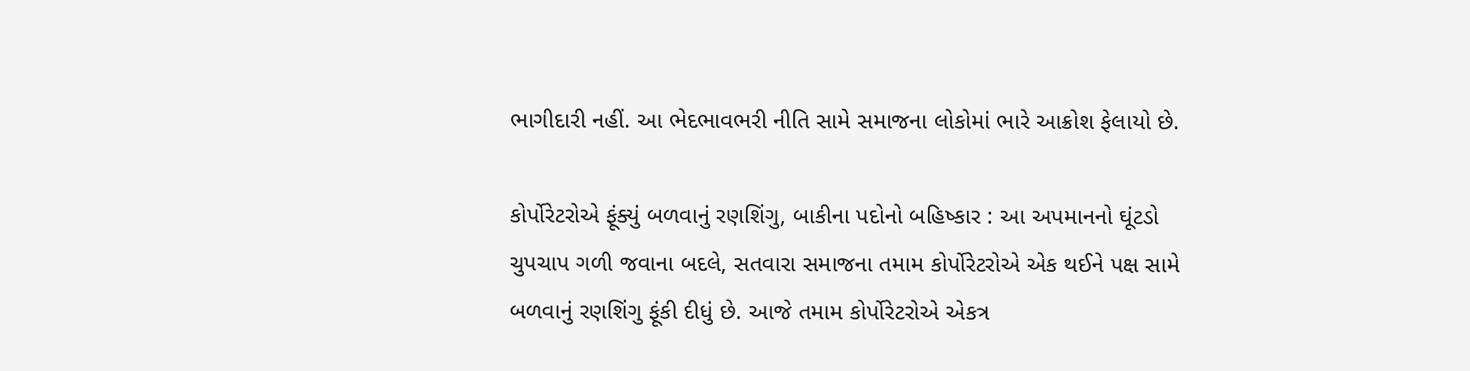ભાગીદારી નહીં. આ ભેદભાવભરી નીતિ સામે સમાજના લોકોમાં ભારે આક્રોશ ફેલાયો છે.

કોર્પોરેટરોએ ફૂંક્યું બળવાનું રણશિંગુ, બાકીના પદોનો બહિષ્કાર : આ અપમાનનો ઘૂંટડો ચુપચાપ ગળી જવાના બદલે, સતવારા સમાજના તમામ કોર્પોરેટરોએ એક થઈને પક્ષ સામે બળવાનું રણશિંગુ ફૂંકી દીધું છે. આજે તમામ કોર્પોરેટરોએ એકત્ર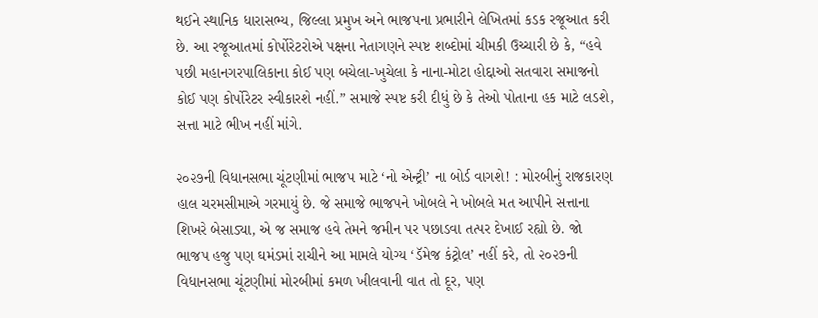થઈને સ્થાનિક ધારાસભ્ય, જિલ્લા પ્રમુખ અને ભાજપના પ્રભારીને લેખિતમાં કડક રજૂઆત કરી છે. આ રજૂઆતમાં કોર્પોરેટરોએ પક્ષના નેતાગણને સ્પષ્ટ શબ્દોમાં ચીમકી ઉચ્ચારી છે કે, “હવે પછી મહાનગરપાલિકાના કોઈ પણ બચેલા-ખુચેલા કે નાના-મોટા હોદ્દાઓ સતવારા સમાજનો કોઈ પણ કોર્પોરેટર સ્વીકારશે નહીં.” સમાજે સ્પષ્ટ કરી દીધું છે કે તેઓ પોતાના હક માટે લડશે, સત્તા માટે ભીખ નહીં માંગે.

૨૦૨૭ની વિધાનસભા ચૂંટણીમાં ભાજપ માટે ‘નો એન્ટ્રી’ ના બોર્ડ વાગશે! : મોરબીનું રાજકારણ હાલ ચરમસીમાએ ગરમાયું છે. જે સમાજે ભાજપને ખોબલે ને ખોબલે મત આપીને સત્તાના શિખરે બેસાડ્યા, એ જ સમાજ હવે તેમને જમીન પર પછાડવા તત્પર દેખાઈ રહ્યો છે. જો ભાજપ હજુ પણ ઘમંડમાં રાચીને આ મામલે યોગ્ય ‘ડૅમેજ કંટ્રોલ’ નહીં કરે, તો ૨૦૨૭ની વિધાનસભા ચૂંટણીમાં મોરબીમાં કમળ ખીલવાની વાત તો દૂર, પણ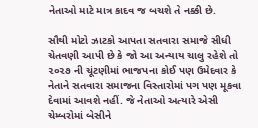નેતાઓ માટે માત્ર કાદવ જ બચશે તે નક્કી છે.

સૌથી મોટો ઝાટકો આપતા સતવારા સમાજે સીધી ચેતવણી આપી છે કે જો આ અન્યાય ચાલુ રહેશે તો ૨૦૨૭ ની ચૂંટણીમાં ભાજપના કોઈ પણ ઉમેદવાર કે નેતાને સતવારા સમાજના વિસ્તારોમાં પગ પણ મૂકવા દેવામાં આવશે નહીં. જે નેતાઓ અત્યારે એસી ચેમ્બરોમાં બેસીને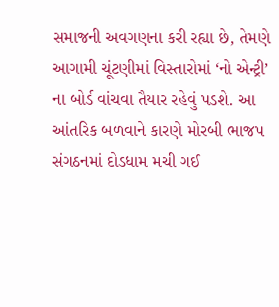સમાજની અવગણના કરી રહ્યા છે, તેમણે આગામી ચૂંટણીમાં વિસ્તારોમાં ‘નો એન્ટ્રી’ ના બોર્ડ વાંચવા તૈયાર રહેવું પડશે. આ આંતરિક બળવાને કારણે મોરબી ભાજપ સંગઠનમાં દોડધામ મચી ગઈ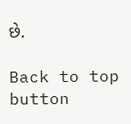છે.

Back to top button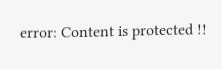error: Content is protected !!